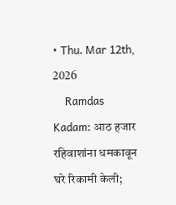• Thu. Mar 12th, 2026
    Ramdas Kadam: आठ हजार रहिवाशांना धमकावून घरे रिकामी केली;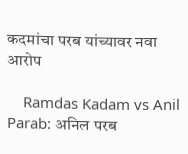कदमांचा परब यांच्यावर नवा आरोप

    Ramdas Kadam vs Anil Parab: अनिल परब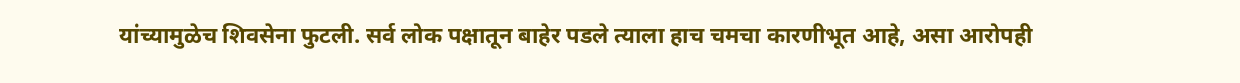यांच्यामुळेच शिवसेना फुटली. सर्व लोक पक्षातून बाहेर पडले त्याला हाच चमचा कारणीभूत आहे, असा आरोपही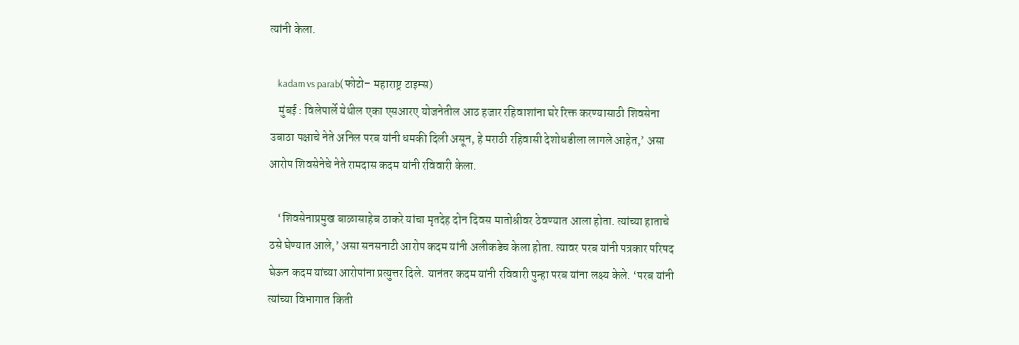त्यांनी केला.

    kadam vs parab(फोटो– महाराष्ट्र टाइम्स)
    मुंबई : विलेपार्ले येथील एका एसआरए योजनेतील आठ हजार रहिवाशांना घरे रिक्त करण्यासाठी शिवसेना उबाठा पक्षाचे नेते अनिल परब यांनी धमकी दिली असून, हे मराठी रहिवासी देशोधडीला लागले आहेत,’ असा आरोप शिवसेनेचे नेते रामदास कदम यांनी रविवारी केला.

    ‘शिवसेनाप्रमुख बाळासाहेब ठाकरे यांचा मृतदेह दोन दिवस मातोश्रीवर ठेवण्यात आला होता. त्यांच्या हाताचे ठसे घेण्यात आले,’ असा सनसनाटी आरोप कदम यांनी अलीकडेच केला होता. त्यावर परब यांनी पत्रकार परिषद घेऊन कदम यांच्या आरोपांना प्रत्युत्तर दिले. यानंतर कदम यांनी रविवारी पुन्हा परब यांना लक्ष्य केले. ‘परब यांनी त्यांच्या विभागात किती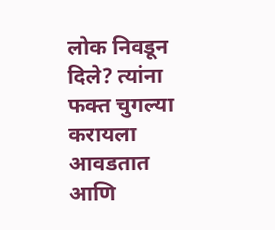लोक निवडून दिले? त्यांना फक्त चुगल्या करायला आवडतात आणि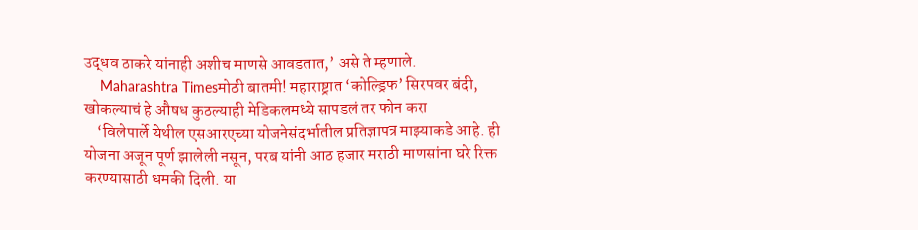उद्धव ठाकरे यांनाही अशीच माणसे आवडतात,’ असे ते म्हणाले.
    Maharashtra Timesमोठी बातमी! महाराष्ट्रात ‘कोल्ड्रिफ’ सिरपवर बंदी, खोकल्याचं हे औषध कुठल्याही मेडिकलमध्ये सापडलं तर फोन करा
    ‘विलेपार्ले येथील एसआरएच्या योजनेसंदर्भातील प्रतिज्ञापत्र माझ्याकडे आहे. ही योजना अजून पूर्ण झालेली नसून, परब यांनी आठ हजार मराठी माणसांना घरे रिक्त करण्यासाठी धमकी दिली. या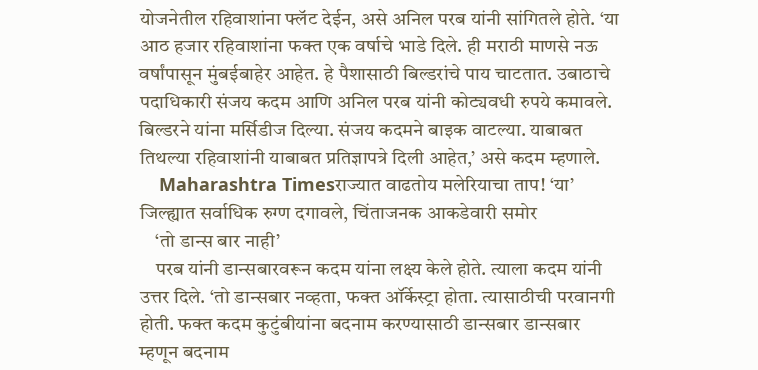योजनेतील रहिवाशांना फ्लॅट देईन, असे अनिल परब यांनी सांगितले होते. ‘या आठ हजार रहिवाशांना फक्त एक वर्षाचे भाडे दिले. ही मराठी माणसे नऊ वर्षांपासून मुंबईबाहेर आहेत. हे पैशासाठी बिल्डरांचे पाय चाटतात. उबाठाचे पदाधिकारी संजय कदम आणि अनिल परब यांनी कोट्यवधी रुपये कमावले. बिल्डरने यांना मर्सिडीज दिल्या. संजय कदमने बाइक वाटल्या. याबाबत तिथल्या रहिवाशांनी याबाबत प्रतिज्ञापत्रे दिली आहेत,’ असे कदम म्हणाले.
    Maharashtra Timesराज्यात वाढतोय मलेरियाचा ताप! ‘या’ जिल्ह्यात सर्वाधिक रुग्ण दगावले, चिंताजनक आकडेवारी समोर
    ‘तो डान्स बार नाही’
    परब यांनी डान्सबारवरून कदम यांना लक्ष्य केले होते. त्याला कदम यांनी उत्तर दिले. ‘तो डान्सबार नव्हता, फक्त ऑर्केस्ट्रा होता. त्यासाठीची परवानगी होती. फक्त कदम कुटुंबीयांना बदनाम करण्यासाठी डान्सबार डान्सबार म्हणून बदनाम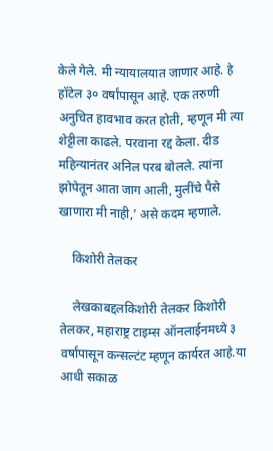केले गेले. मी न्यायालयात जाणार आहे. हे हॉटेल ३० वर्षांपासून आहे. एक तरुणी अनुचित हावभाव करत होती, म्हणून मी त्या शेट्टीला काढले. परवाना रद्द केला. दीड महिन्यानंतर अनिल परब बोलले. त्यांना झोपेतून आता जाग आली, मुलींचे पैसे खाणारा मी नाही,’ असे कदम म्हणाले.

    किशोरी तेलकर

    लेखकाबद्दलकिशोरी तेलकर किशोरी तेलकर, महाराष्ट्र टाइम्स ऑनलाईनमध्ये ३ वर्षांपासून कन्सल्टंट म्हणून कार्यरत आहे.या आधी सकाळ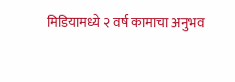मिडियामध्ये २ वर्ष कामाचा अनुभव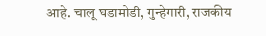आहे. चालू घडामोडी, गुन्हेगारी, राजकीय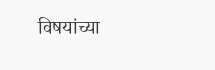विषयांच्या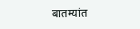बातम्यांत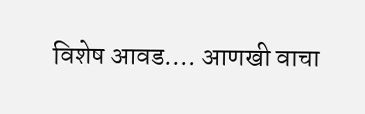विशेष आवड.… आणखी वाचा